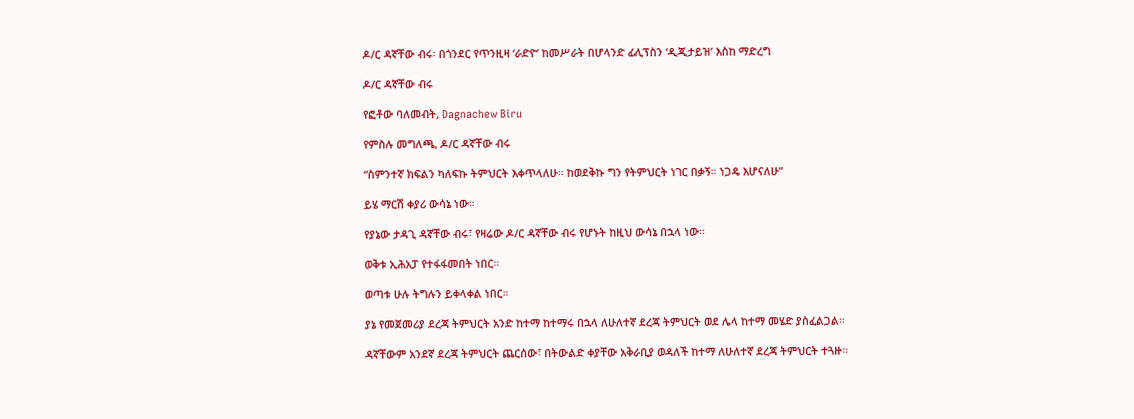ዶ/ር ዳኛቸው ብሩ፡ በጎንደር የጥንዚዛ ‘ራድዮ’ ከመሥራት በሆላንድ ፊሊፕስን ‘ዲጂታይዝ’ እስከ ማድረግ

ዶ/ር ዳኛቸው ብሩ

የፎቶው ባለመብት, Dagnachew Biru

የምስሉ መግለጫ, ዶ/ር ዳኛቸው ብሩ

“ስምንተኛ ክፍልን ካለፍኩ ትምህርት እቀጥላለሁ። ከወደቅኩ ግን የትምህርት ነገር በቃኝ። ነጋዴ እሆናለሁ”

ይሄ ማርሽ ቀያሪ ውሳኔ ነው።

የያኔው ታዳጊ ዳኛቸው ብሩ፣ የዛሬው ዶ/ር ዳኛቸው ብሩ የሆኑት ከዚህ ውሳኔ በኋላ ነው።

ወቅቱ ኢሕአፓ የተፋፋመበት ነበር።

ወጣቱ ሁሉ ትግሉን ይቀላቀል ነበር።

ያኔ የመጀመሪያ ደረጃ ትምህርት አንድ ከተማ ከተማሩ በኋላ ለሁለተኛ ደረጃ ትምህርት ወደ ሌላ ከተማ መሄድ ያስፈልጋል።

ዳኛቸውም አንደኛ ደረጃ ትምህርት ጨርሰው፣ በትውልድ ቀያቸው አቅራቢያ ወዳለች ከተማ ለሁለተኛ ደረጃ ትምህርት ተጓዙ።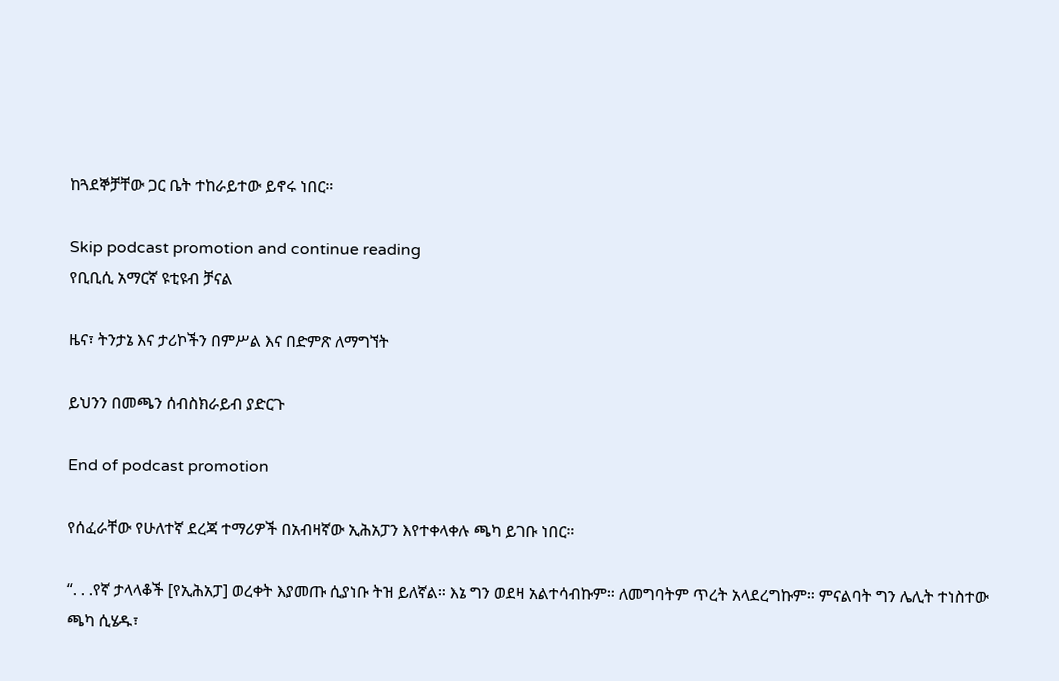ከጓደኞቻቸው ጋር ቤት ተከራይተው ይኖሩ ነበር።

Skip podcast promotion and continue reading
የቢቢሲ አማርኛ ዩቲዩብ ቻናል

ዜና፣ ትንታኔ እና ታሪኮችን በምሥል እና በድምጽ ለማግኘት

ይህንን በመጫን ሰብስክራይብ ያድርጉ

End of podcast promotion

የሰፈራቸው የሁለተኛ ደረጃ ተማሪዎች በአብዛኛው ኢሕአፓን እየተቀላቀሉ ጫካ ይገቡ ነበር።

“. . .የኛ ታላላቆች [የኢሕአፓ] ወረቀት እያመጡ ሲያነቡ ትዝ ይለኛል። እኔ ግን ወደዛ አልተሳብኩም። ለመግባትም ጥረት አላደረግኩም። ምናልባት ግን ሌሊት ተነስተው ጫካ ሲሄዱ፣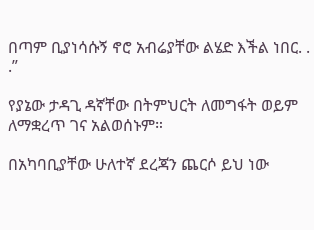በጣም ቢያነሳሱኝ ኖሮ አብሬያቸው ልሄድ እችል ነበር. . .”

የያኔው ታዳጊ ዳኛቸው በትምህርት ለመግፋት ወይም ለማቋረጥ ገና አልወሰኑም።

በአካባቢያቸው ሁለተኛ ደረጃን ጨርሶ ይህ ነው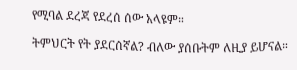የሚባል ደረጃ የደረሰ ሰው አላዩም።

ትምህርት የት ያደርሰኛል? ብለው ያሰቡትም ለዚያ ይሆናል።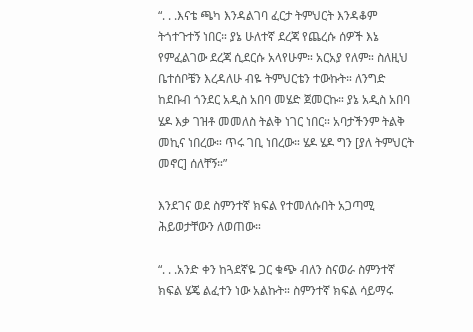“. . .እናቴ ጫካ እንዳልገባ ፈርታ ትምህርት እንዳቆም ትጎተጉተኝ ነበር። ያኔ ሁለተኛ ደረጃ የጨረሱ ሰዎች እኔ የምፈልገው ደረጃ ሲደርሱ አላየሁም። አርአያ የለም። ስለዚህ ቤተሰቦቼን እረዳለሁ ብዬ ትምህርቴን ተውኩት። ለንግድ ከደቡብ ጎንደር አዲስ አበባ መሄድ ጀመርኩ። ያኔ አዲስ አበባ ሄዶ እቃ ገዝቶ መመለስ ትልቅ ነገር ነበር። አባታችንም ትልቅ መኪና ነበረው። ጥሩ ገቢ ነበረው። ሄዶ ሄዶ ግን [ያለ ትምህርት መኖር] ሰለቸኝ።”

እንደገና ወደ ስምንተኛ ክፍል የተመለሱበት አጋጣሚ ሕይወታቸውን ለወጠው።

“. . .አንድ ቀን ከጓደኛዬ ጋር ቁጭ ብለን ስናወራ ስምንተኛ ክፍል ሄጄ ልፈተን ነው አልኩት። ስምንተኛ ክፍል ሳይማሩ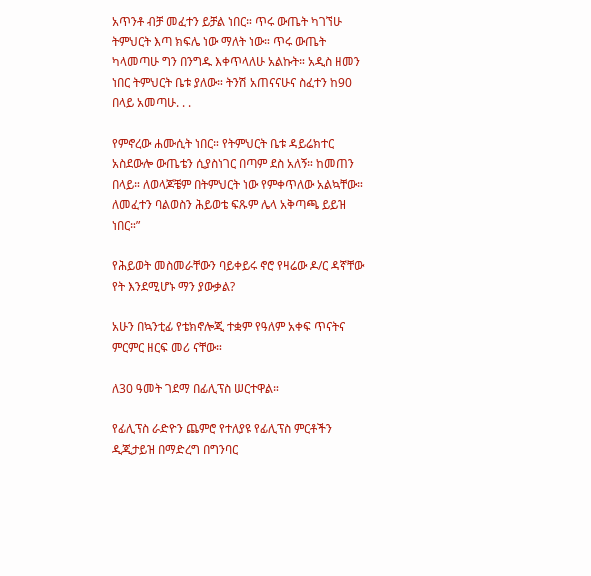አጥንቶ ብቻ መፈተን ይቻል ነበር። ጥሩ ውጤት ካገኘሁ ትምህርት እጣ ክፍሌ ነው ማለት ነው። ጥሩ ውጤት ካላመጣሁ ግን በንግዱ እቀጥላለሁ አልኩት። አዲስ ዘመን ነበር ትምህርት ቤቱ ያለው። ትንሽ አጠናናሁና ስፈተን ከ90 በላይ አመጣሁ. . .

የምኖረው ሐሙሲት ነበር። የትምህርት ቤቱ ዳይሬክተር አስደውሎ ውጤቴን ሲያስነገር በጣም ደስ አለኝ። ከመጠን በላይ። ለወላጆቼም በትምህርት ነው የምቀጥለው አልኳቸው። ለመፈተን ባልወስን ሕይወቴ ፍጹም ሌላ አቅጣጫ ይይዝ ነበር።”

የሕይወት መስመራቸውን ባይቀይሩ ኖሮ የዛሬው ዶ/ር ዳኛቸው የት እንደሚሆኑ ማን ያውቃል?

አሁን በኳንቲፊ የቴክኖሎጂ ተቋም የዓለም አቀፍ ጥናትና ምርምር ዘርፍ መሪ ናቸው።

ለ30 ዓመት ገደማ በፊሊፕስ ሠርተዋል።

የፊሊፕስ ራድዮን ጨምሮ የተለያዩ የፊሊፕስ ምርቶችን ዲጂታይዝ በማድረግ በግንባር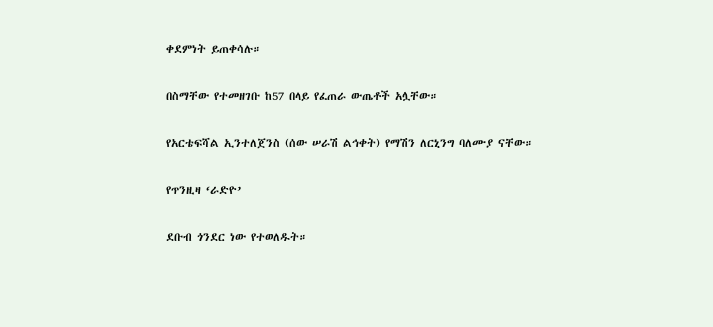ቀደምነት ይጠቀሳሉ።

በስማቸው የተመዘገቡ ከ57 በላይ የፈጠራ ውጤቶች አሏቸው።

የአርቴፍሻል ኢንተለጀንስ (ሰው ሠራሽ ልኅቀት) የማሽን ለርኒንግ ባለሙያ ናቸው።

የጥንዚዛ ‘ራድዮ’

ደቡብ ጎንደር ነው የተወለዱት።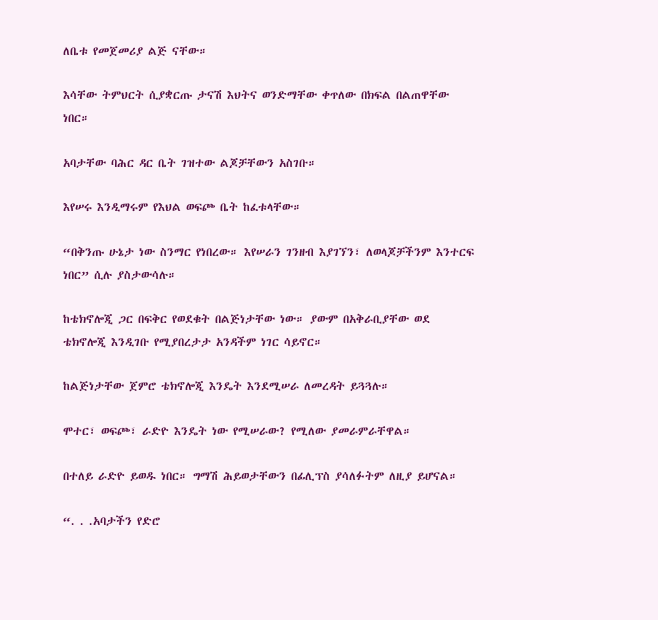ለቤቱ የመጀመሪያ ልጅ ናቸው።

እሳቸው ትምህርት ሲያቋርጡ ታናሽ እህትና ወንድማቸው ቀጥለው በክፍል በልጠዋቸው ነበር።

አባታቸው ባሕር ዳር ቤት ገዝተው ልጆቻቸውን አስገቡ።

እየሠሩ እንዲማሩም የእህል ወፍጮ ቤት ከፈቱላቸው።

“በቅንጡ ሁኔታ ነው ስንማር የነበረው። እየሠራን ገንዘብ እያገኘን፣ ለወላጆቻችንም እንተርፍ ነበር” ሲሉ ያስታውሳሉ።

ከቴክኖሎጂ ጋር በፍቅር የወደቁት በልጅነታቸው ነው። ያውም በአቅራቢያቸው ወደ ቴክኖሎጂ እንዲገቡ የሚያበረታታ አንዳችም ነገር ሳይኖር።

ከልጅነታቸው ጀምሮ ቴክኖሎጂ እንዴት እንደሚሠራ ለመረዳት ይጓጓሉ።

ሞተር፣ ወፍጮ፣ ራድዮ እንዴት ነው የሚሠራው? የሚለው ያመራምራቸዋል።

በተለይ ራድዮ ይወዱ ነበር። ግማሽ ሕይወታቸውን በፊሊፕስ ያሳለፉትም ለዚያ ይሆናል።

“. . .አባታችን የድሮ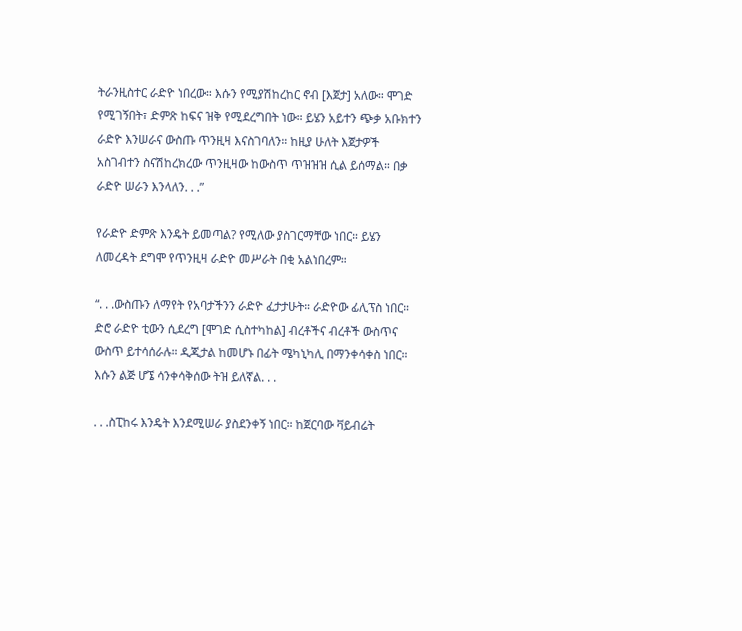ትራንዚስተር ራድዮ ነበረው። እሱን የሚያሽከረከር ኖብ [እጀታ] አለው። ሞገድ የሚገኝበት፣ ድምጽ ከፍና ዝቅ የሚደረግበት ነው። ይሄን አይተን ጭቃ አቡክተን ራድዮ እንሠራና ውስጡ ጥንዚዛ እናስገባለን። ከዚያ ሁለት እጀታዎች አስገብተን ስናሽከረክረው ጥንዚዛው ከውስጥ ጥዝዝዝ ሲል ይሰማል። በቃ ራድዮ ሠራን እንላለን. . .”

የራድዮ ድምጽ እንዴት ይመጣል? የሚለው ያስገርማቸው ነበር። ይሄን ለመረዳት ደግሞ የጥንዚዛ ራድዮ መሥራት በቂ አልነበረም።

“. . .ውስጡን ለማየት የአባታችንን ራድዮ ፈታታሁት። ራድዮው ፊሊፕስ ነበር። ድሮ ራድዮ ቲውን ሲደረግ [ሞገድ ሲስተካከል] ብረቶችና ብረቶች ውስጥና ውስጥ ይተሳሰራሉ። ዲጂታል ከመሆኑ በፊት ሜካኒካሊ በማንቀሳቀስ ነበር። እሱን ልጅ ሆኜ ሳንቀሳቅሰው ትዝ ይለኛል. . .

. . .ስፒከሩ እንዴት እንደሚሠራ ያስደንቀኝ ነበር። ከጀርባው ቫይብሬት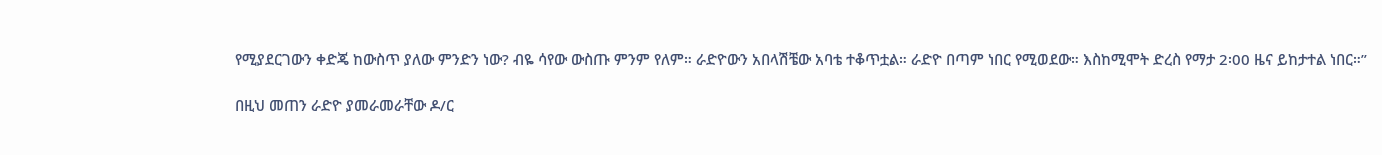የሚያደርገውን ቀድጄ ከውስጥ ያለው ምንድን ነው? ብዬ ሳየው ውስጡ ምንም የለም። ራድዮውን አበላሽቼው አባቴ ተቆጥቷል። ራድዮ በጣም ነበር የሚወደው። እስከሚሞት ድረስ የማታ 2፡00 ዜና ይከታተል ነበር።”

በዚህ መጠን ራድዮ ያመራመራቸው ዶ/ር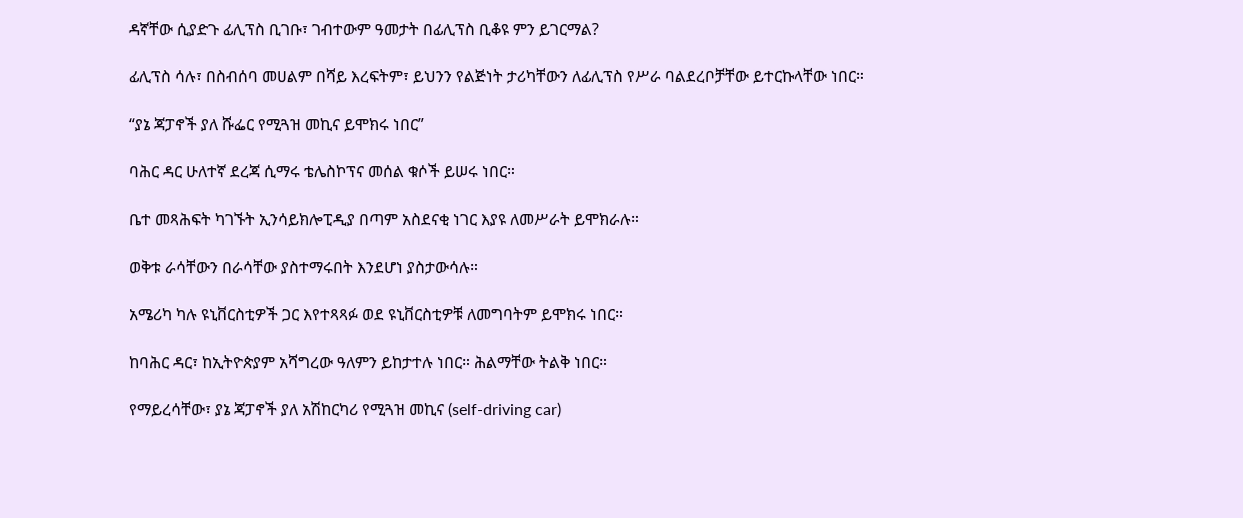ዳኛቸው ሲያድጉ ፊሊፕስ ቢገቡ፣ ገብተውም ዓመታት በፊሊፕስ ቢቆዩ ምን ይገርማል?

ፊሊፕስ ሳሉ፣ በስብሰባ መሀልም በሻይ እረፍትም፣ ይህንን የልጅነት ታሪካቸውን ለፊሊፕስ የሥራ ባልደረቦቻቸው ይተርኩላቸው ነበር።

“ያኔ ጃፓኖች ያለ ሹፌር የሚጓዝ መኪና ይሞክሩ ነበር”

ባሕር ዳር ሁለተኛ ደረጃ ሲማሩ ቴሌስኮፕና መሰል ቁሶች ይሠሩ ነበር።

ቤተ መጻሕፍት ካገኙት ኢንሳይክሎፒዲያ በጣም አስደናቂ ነገር እያዩ ለመሥራት ይሞክራሉ።

ወቅቱ ራሳቸውን በራሳቸው ያስተማሩበት እንደሆነ ያስታውሳሉ።

አሜሪካ ካሉ ዩኒቨርስቲዎች ጋር እየተጻጻፉ ወደ ዩኒቨርስቲዎቹ ለመግባትም ይሞክሩ ነበር።

ከባሕር ዳር፣ ከኢትዮጵያም አሻግረው ዓለምን ይከታተሉ ነበር። ሕልማቸው ትልቅ ነበር።

የማይረሳቸው፣ ያኔ ጃፓኖች ያለ አሽከርካሪ የሚጓዝ መኪና (self-driving car)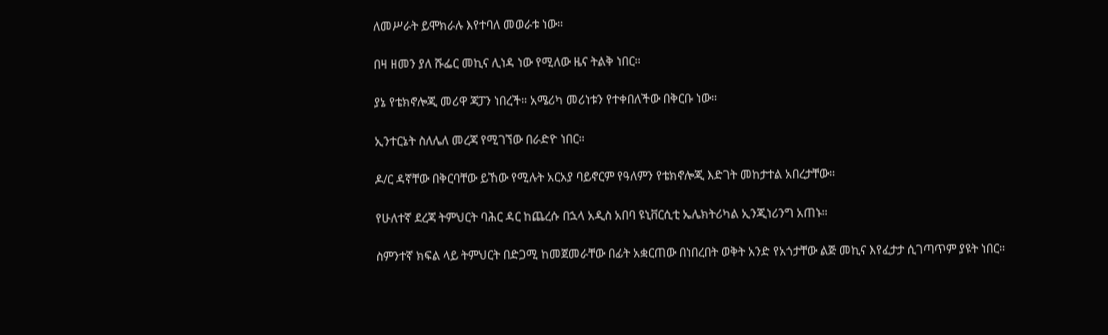ለመሥራት ይሞክራሉ እየተባለ መወራቱ ነው።

በዛ ዘመን ያለ ሹፌር መኪና ሊነዳ ነው የሚለው ዜና ትልቅ ነበር።

ያኔ የቴክኖሎጂ መሪዋ ጃፓን ነበረች። አሜሪካ መሪነቱን የተቀበለችው በቅርቡ ነው።

ኢንተርኔት ስለሌለ መረጃ የሚገኘው በራድዮ ነበር።

ዶ/ር ዳኛቸው በቅርባቸው ይኸው የሚሉት አርአያ ባይኖርም የዓለምን የቴክኖሎጂ እድገት መከታተል አበረታቸው።

የሁለተኛ ደረጃ ትምህርት ባሕር ዳር ከጨረሱ በኋላ አዲስ አበባ ዩኒቨርሲቲ ኤሌክትሪካል ኢንጂነሪንግ አጠኑ።

ስምንተኛ ክፍል ላይ ትምህርት በድጋሚ ከመጀመራቸው በፊት አቋርጠው በነበረበት ወቅት አንድ የአጎታቸው ልጅ መኪና እየፈታታ ሲገጣጥም ያዩት ነበር።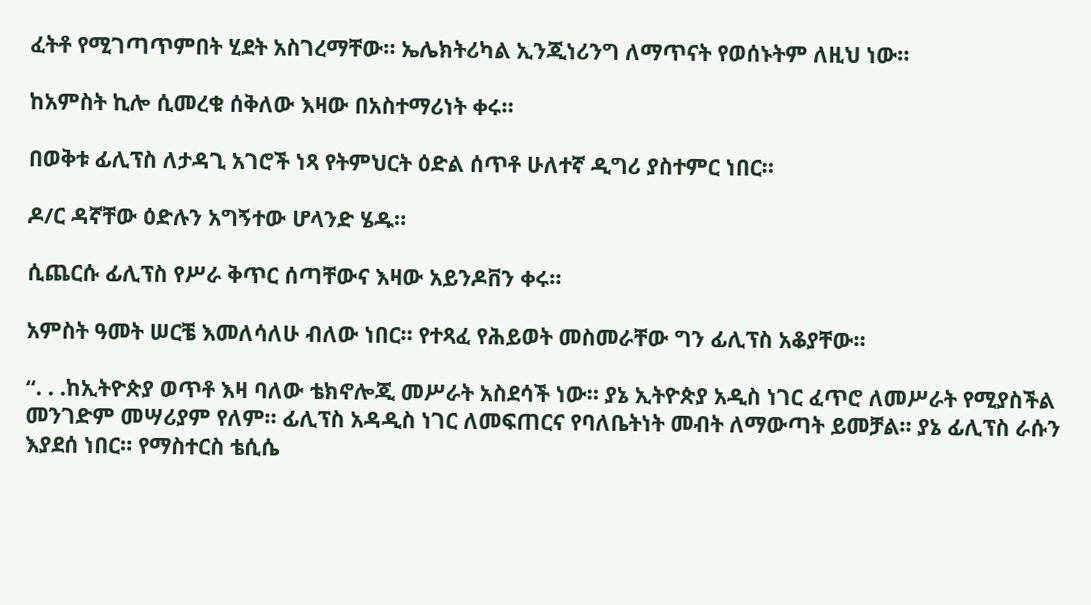ፈትቶ የሚገጣጥምበት ሂደት አስገረማቸው። ኤሌክትሪካል ኢንጂነሪንግ ለማጥናት የወሰኑትም ለዚህ ነው።

ከአምስት ኪሎ ሲመረቁ ሰቅለው እዛው በአስተማሪነት ቀሩ።

በወቅቱ ፊሊፕስ ለታዳጊ አገሮች ነጻ የትምህርት ዕድል ሰጥቶ ሁለተኛ ዲግሪ ያስተምር ነበር።

ዶ/ር ዳኛቸው ዕድሉን አግኝተው ሆላንድ ሄዱ።

ሲጨርሱ ፊሊፕስ የሥራ ቅጥር ሰጣቸውና እዛው አይንዶቨን ቀሩ።

አምስት ዓመት ሠርቼ እመለሳለሁ ብለው ነበር። የተጻፈ የሕይወት መስመራቸው ግን ፊሊፕስ አቆያቸው።

“. . .ከኢትዮጵያ ወጥቶ እዛ ባለው ቴክኖሎጂ መሥራት አስደሳች ነው። ያኔ ኢትዮጵያ አዲስ ነገር ፈጥሮ ለመሥራት የሚያስችል መንገድም መሣሪያም የለም። ፊሊፕስ አዳዲስ ነገር ለመፍጠርና የባለቤትነት መብት ለማውጣት ይመቻል። ያኔ ፊሊፕስ ራሱን እያደሰ ነበር። የማስተርስ ቴሲሴ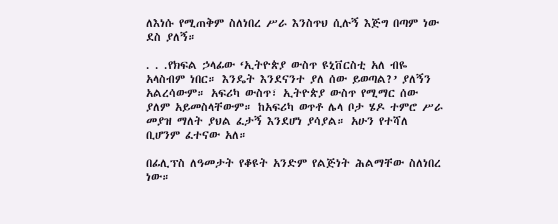ለእነሱ የሚጠቅም ስለነበረ ሥራ እንስጥህ ሲሉኝ እጅግ በጣም ነው ደስ ያለኝ።

. . .የክፍል ኃላፊው ‘ኢትዮጵያ ውስጥ ዩኒቨርስቲ አለ ብዬ አላስብም ነበር። እንዴት እንደናንተ ያለ ሰው ይወጣል?’ ያለኝን አልረሳውም። አፍሪካ ውስጥ፣ ኢትዮጵያ ውስጥ የሚማር ሰው ያለም አይመስላቸውም። ከአፍሪካ ወጥቶ ሌላ ቦታ ሄዶ ተምሮ ሥራ መያዝ ማለት ያህል ፈታኝ እንደሆነ ያሳያል። አሁን የተሻለ ቢሆንም ፈተናው አለ።

በፊሊፕስ ለዓመታት የቆዩት አንድም የልጅነት ሕልማቸው ስለነበረ ነው።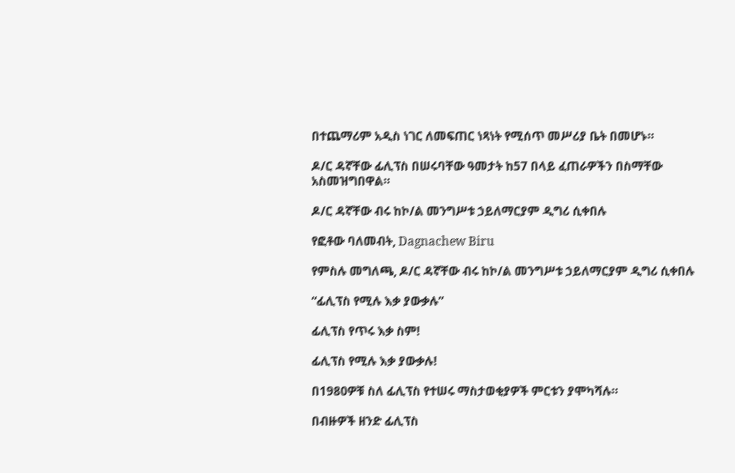በተጨማሪም አዲስ ነገር ለመፍጠር ነጻነት የሚሰጥ መሥሪያ ቤት በመሆኑ።

ዶ/ር ዳኛቸው ፊሊፕስ በሠሩባቸው ዓመታት ከ57 በላይ ፈጠራዎችን በስማቸው አስመዝግበዋል።

ዶ/ር ዳኛቸው ብሩ ከኮ/ል መንግሥቱ ኃይለማርያም ዲግሪ ሲቀበሉ

የፎቶው ባለመብት, Dagnachew Biru

የምስሉ መግለጫ, ዶ/ር ዳኛቸው ብሩ ከኮ/ል መንግሥቱ ኃይለማርያም ዲግሪ ሲቀበሉ

“ፊሊፕስ የሚሉ እቃ ያውቃሉ”

ፊሊፕስ የጥሩ እቃ ስም!

ፊሊፕስ የሚሉ እቃ ያውቃሉ!

በ1980ዎቹ ስለ ፊሊፕስ የተሠሩ ማስታወቂያዎች ምርቱን ያሞካሻሉ።

በብዙዎች ዘንድ ፊሊፕስ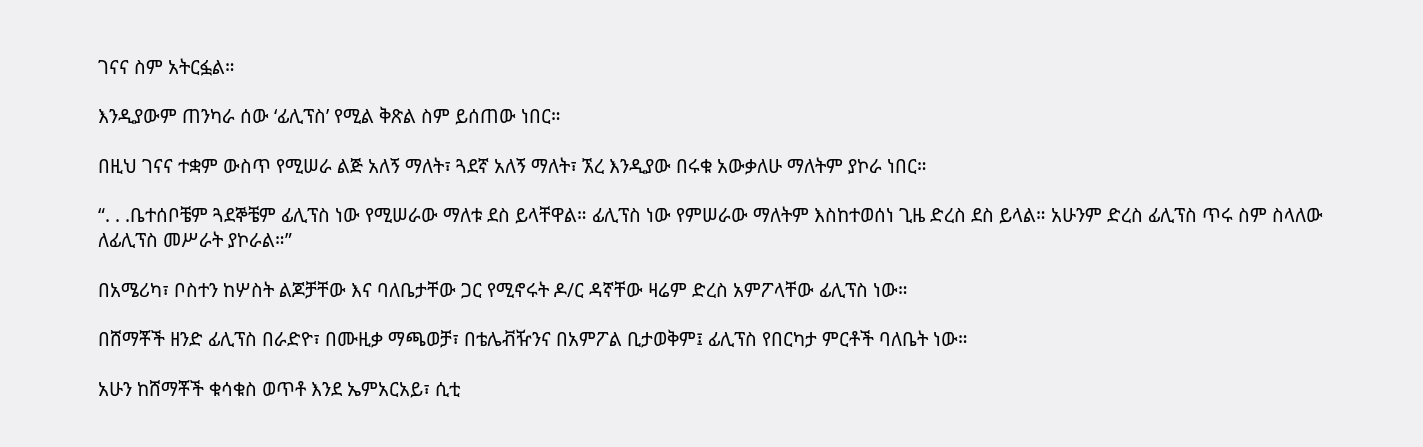ገናና ስም አትርፏል።

እንዲያውም ጠንካራ ሰው ‘ፊሊፕስ’ የሚል ቅጽል ስም ይሰጠው ነበር።

በዚህ ገናና ተቋም ውስጥ የሚሠራ ልጅ አለኝ ማለት፣ ጓደኛ አለኝ ማለት፣ ኧረ እንዲያው በሩቁ አውቃለሁ ማለትም ያኮራ ነበር።

“. . .ቤተሰቦቼም ጓደኞቼም ፊሊፕስ ነው የሚሠራው ማለቱ ደስ ይላቸዋል። ፊሊፕስ ነው የምሠራው ማለትም እስከተወሰነ ጊዜ ድረስ ደስ ይላል። አሁንም ድረስ ፊሊፕስ ጥሩ ስም ስላለው ለፊሊፕስ መሥራት ያኮራል።”

በአሜሪካ፣ ቦስተን ከሦስት ልጆቻቸው እና ባለቤታቸው ጋር የሚኖሩት ዶ/ር ዳኛቸው ዛሬም ድረስ አምፖላቸው ፊሊፕስ ነው።

በሸማቾች ዘንድ ፊሊፕስ በራድዮ፣ በሙዚቃ ማጫወቻ፣ በቴሌቭዥንና በአምፖል ቢታወቅም፤ ፊሊፕስ የበርካታ ምርቶች ባለቤት ነው።

አሁን ከሸማቾች ቁሳቁስ ወጥቶ እንደ ኤምአርአይ፣ ሲቲ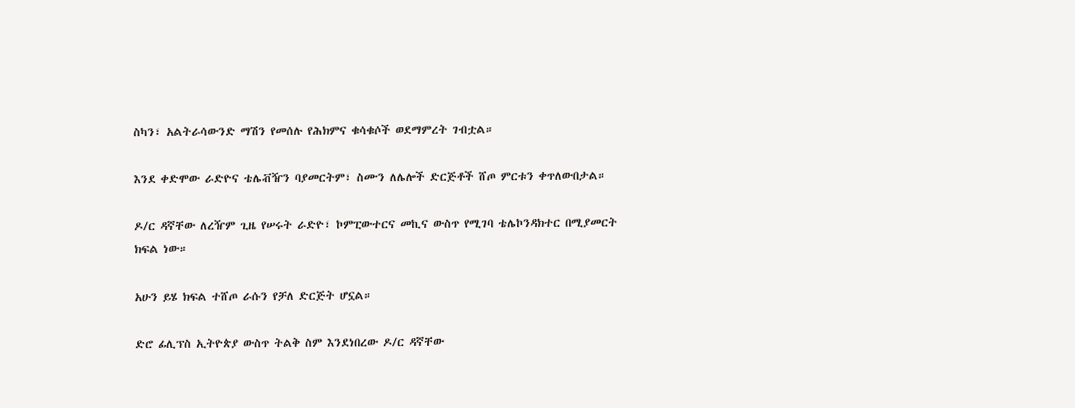ስካን፣ አልትራሳውንድ ማሽን የመሰሉ የሕክምና ቁሳቁሶች ወደማምረት ገብቷል።

እንደ ቀድሞው ራድዮና ቴሌቭዥን ባያመርትም፣ ስሙን ለሌሎች ድርጅቶች ሸጦ ምርቱን ቀጥለውበታል።

ዶ/ር ዳኛቸው ለረዥም ጊዜ የሠሩት ራድዮ፣ ኮምፒውተርና መኪና ውስጥ የሚገባ ቴሌኮንዳክተር በሚያመርት ክፍል ነው።

አሁን ይሄ ክፍል ተሸጦ ራሱን የቻለ ድርጅት ሆኗል።

ድሮ ፊሊፕስ ኢትዮጵያ ውስጥ ትልቅ ስም እንደነበረው ዶ/ር ዳኛቸው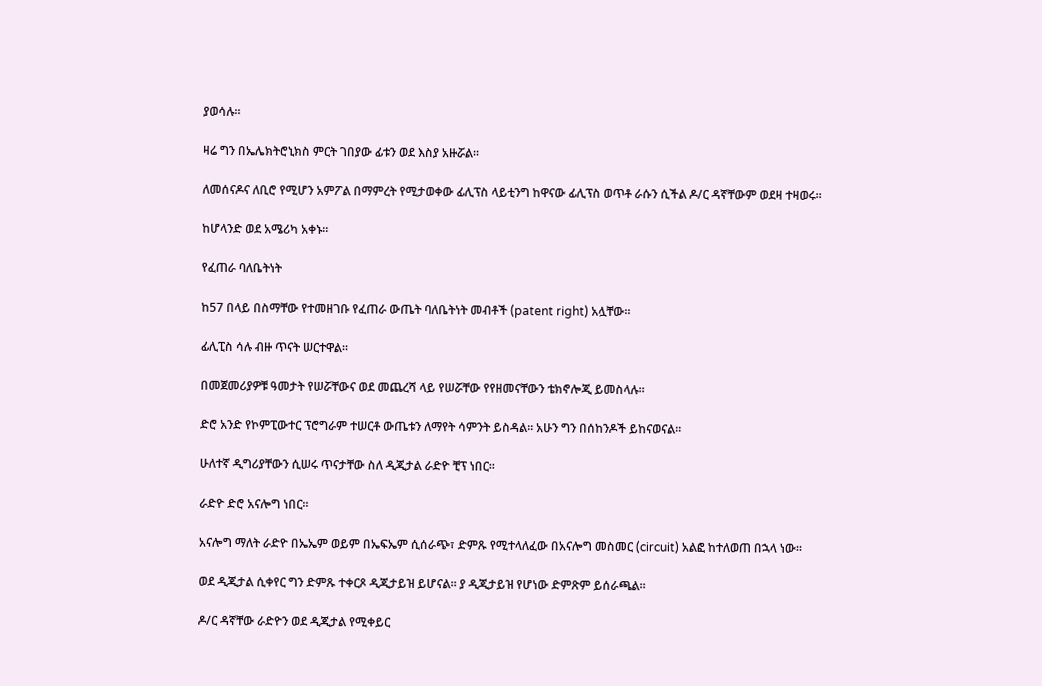ያወሳሉ።

ዛሬ ግን በኤሌክትሮኒክስ ምርት ገበያው ፊቱን ወደ እስያ አዙሯል።

ለመሰናዶና ለቢሮ የሚሆን አምፖል በማምረት የሚታወቀው ፊሊፕስ ላይቲንግ ከዋናው ፊሊፕስ ወጥቶ ራሱን ሲችል ዶ/ር ዳኛቸውም ወደዛ ተዛወሩ።

ከሆላንድ ወደ አሜሪካ አቀኑ።

የፈጠራ ባለቤትነት

ከ57 በላይ በስማቸው የተመዘገቡ የፈጠራ ውጤት ባለቤትነት መብቶች (patent right) አሏቸው።

ፊሊፒስ ሳሉ ብዙ ጥናት ሠርተዋል።

በመጀመሪያዎቹ ዓመታት የሠሯቸውና ወደ መጨረሻ ላይ የሠሯቸው የየዘመናቸውን ቴክኖሎጂ ይመስላሉ።

ድሮ አንድ የኮምፒውተር ፕሮግራም ተሠርቶ ውጤቱን ለማየት ሳምንት ይስዳል። አሁን ግን በሰከንዶች ይከናወናል።

ሁለተኛ ዲግሪያቸውን ሲሠሩ ጥናታቸው ስለ ዲጂታል ራድዮ ቺፕ ነበር።

ራድዮ ድሮ አናሎግ ነበር።

አናሎግ ማለት ራድዮ በኤኤም ወይም በኤፍኤም ሲሰራጭ፣ ድምጹ የሚተላለፈው በአናሎግ መስመር (circuit) አልፎ ከተለወጠ በኋላ ነው።

ወደ ዲጂታል ሲቀየር ግን ድምጹ ተቀርጾ ዲጂታይዝ ይሆናል። ያ ዲጂታይዝ የሆነው ድምጽም ይሰራጫል።

ዶ/ር ዳኛቸው ራድዮን ወደ ዲጂታል የሚቀይር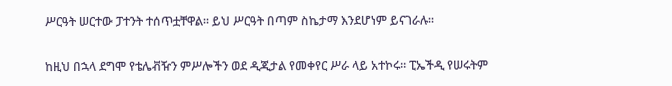ሥርዓት ሠርተው ፓተንት ተሰጥቷቸዋል። ይህ ሥርዓት በጣም ስኬታማ እንደሆነም ይናገራሉ።

ከዚህ በኋላ ደግሞ የቴሌቭዥን ምሥሎችን ወደ ዲጂታል የመቀየር ሥራ ላይ አተኮሩ። ፒኤችዲ የሠሩትም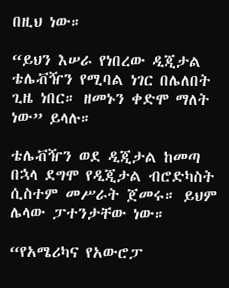በዚህ ነው።

“ይህን እሠራ የነበረው ዲጂታል ቴሌቭዥን የሚባል ነገር በሌለበት ጊዜ ነበር። ዘመኑን ቀድሞ ማለት ነው” ይላሉ።

ቴሌቭዥን ወደ ዲጂታል ከመጣ በኋላ ደግሞ የዲጂታል ብሮድካስት ሲስተም መሥራት ጀመሩ። ይህም ሌላው ፓተንታቸው ነው።

“የአሜሪካና የአውሮፓ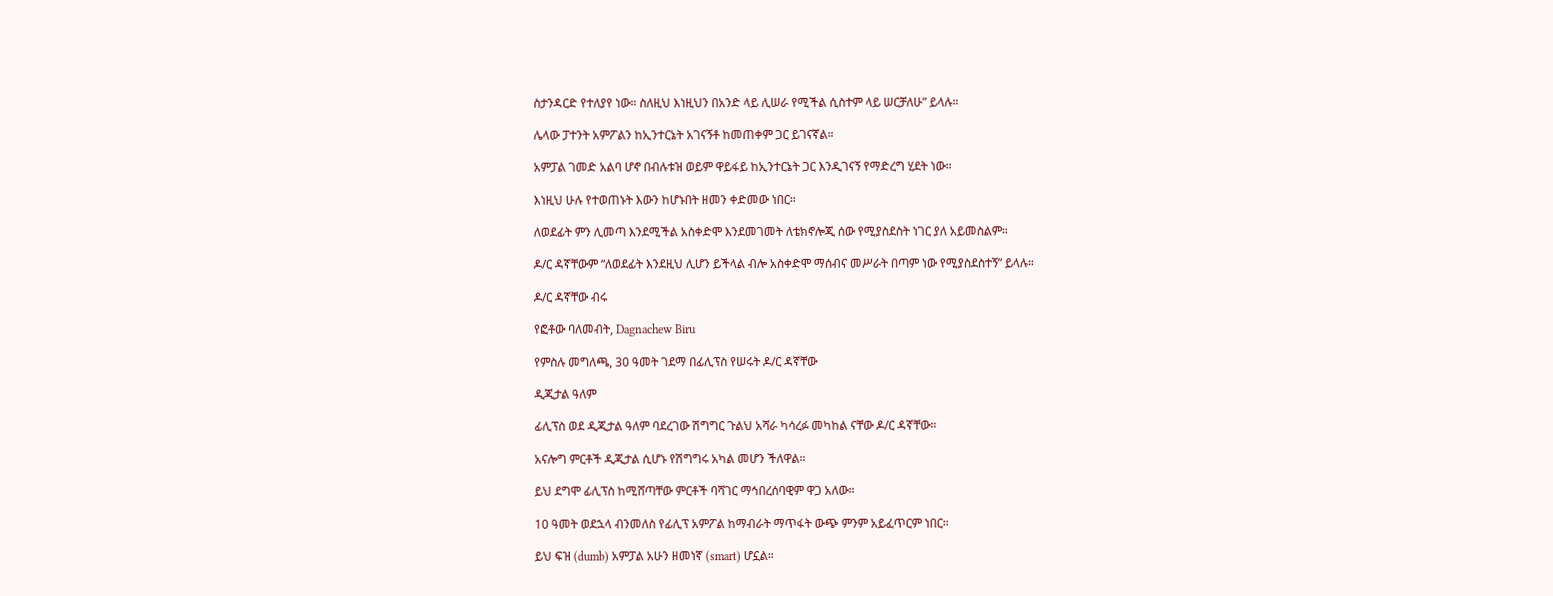ስታንዳርድ የተለያየ ነው። ስለዚህ እነዚህን በአንድ ላይ ሊሠራ የሚችል ሲስተም ላይ ሠርቻለሁ” ይላሉ።

ሌላው ፓተንት አምፖልን ከኢንተርኔት አገናኝቶ ከመጠቀም ጋር ይገናኛል።

አምፓል ገመድ አልባ ሆኖ በብሉቱዝ ወይም ዋይፋይ ከኢንተርኔት ጋር እንዲገናኝ የማድረግ ሂደት ነው።

እነዚህ ሁሉ የተወጠኑት እውን ከሆኑበት ዘመን ቀድመው ነበር።

ለወደፊት ምን ሊመጣ እንደሚችል አስቀድሞ እንደመገመት ለቴክኖሎጂ ሰው የሚያስደስት ነገር ያለ አይመስልም።

ዶ/ር ዳኛቸውም “ለወደፊት እንደዚህ ሊሆን ይችላል ብሎ አስቀድሞ ማሰብና መሥራት በጣም ነው የሚያስደስተኝ” ይላሉ።

ዶ/ር ዳኛቸው ብሩ

የፎቶው ባለመብት, Dagnachew Biru

የምስሉ መግለጫ, 30 ዓመት ገደማ በፊሊፕስ የሠሩት ዶ/ር ዳኛቸው

ዲጂታል ዓለም

ፊሊፕስ ወደ ዲጂታል ዓለም ባደረገው ሽግግር ጉልህ አሻራ ካሳረፉ መካከል ናቸው ዶ/ር ዳኛቸው።

አናሎግ ምርቶች ዲጂታል ሲሆኑ የሽግግሩ አካል መሆን ችለዋል።

ይህ ደግሞ ፊሊፕስ ከሚሸጣቸው ምርቶች ባሻገር ማኅበረሰባዊም ዋጋ አለው።

10 ዓመት ወደኋላ ብንመለስ የፊሊፕ አምፖል ከማብራት ማጥፋት ውጭ ምንም አይፈጥርም ነበር።

ይህ ፍዝ (dumb) አምፓል አሁን ዘመነኛ (smart) ሆኗል።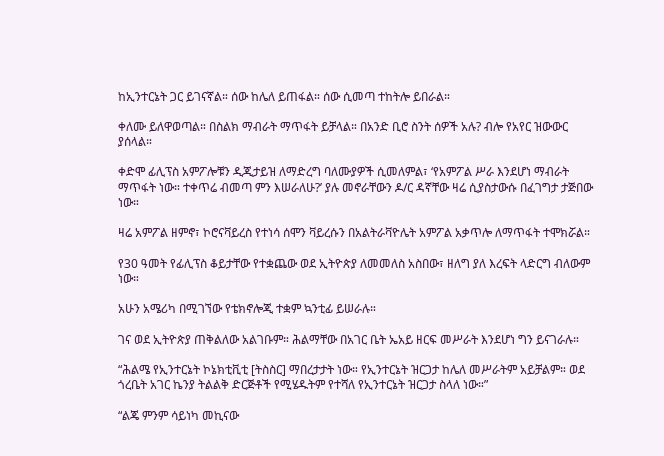ከኢንተርኔት ጋር ይገናኛል። ሰው ከሌለ ይጠፋል። ሰው ሲመጣ ተከትሎ ይበራል።

ቀለሙ ይለዋወጣል። በስልክ ማብራት ማጥፋት ይቻላል። በአንድ ቢሮ ስንት ሰዎች አሉ? ብሎ የአየር ዝውውር ያሰላል።

ቀድሞ ፊሊፕስ አምፖሎቹን ዲጂታይዝ ለማድረግ ባለሙያዎች ሲመለምል፣ ‘የአምፖል ሥራ እንደሆነ ማብራት ማጥፋት ነው። ተቀጥሬ ብመጣ ምን እሠራለሁ?’ ያሉ መኖራቸውን ዶ/ር ዳኛቸው ዛሬ ሲያስታውሱ በፈገግታ ታጅበው ነው።

ዛሬ አምፖል ዘምኖ፣ ኮሮናቫይረስ የተነሳ ሰሞን ቫይረሱን በአልትራቫዮሌት አምፖል አቃጥሎ ለማጥፋት ተሞክሯል።

የ30 ዓመት የፊሊፕስ ቆይታቸው የተቋጨው ወደ ኢትዮጵያ ለመመለስ አስበው፣ ዘለግ ያለ እረፍት ላድርግ ብለውም ነው።

አሁን አሜሪካ በሚገኘው የቴክኖሎጂ ተቋም ኳንቲፊ ይሠራሉ።

ገና ወደ ኢትዮጵያ ጠቅልለው አልገቡም። ሕልማቸው በአገር ቤት ኤአይ ዘርፍ መሥራት እንደሆነ ግን ይናገራሉ።

“ሕልሜ የኢንተርኔት ኮኔክቲቪቲ [ትስስር] ማበረታታት ነው። የኢንተርኔት ዝርጋታ ከሌለ መሥራትም አይቻልም። ወደ ጎረቤት አገር ኬንያ ትልልቅ ድርጅቶች የሚሄዱትም የተሻለ የኢንተርኔት ዝርጋታ ስላለ ነው።”

“ልጄ ምንም ሳይነካ መኪናው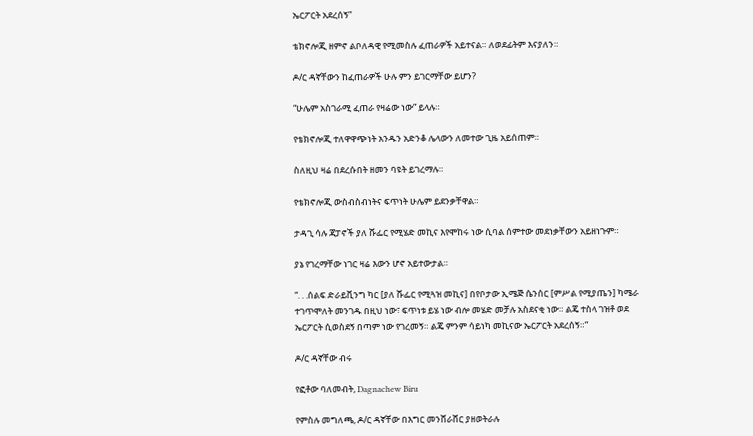ኤርፖርት አደረሰኝ”

ቴክኖሎጂ ዘምኖ ልቦለዳዊ የሚመስሉ ፈጠራዎች አይተናል። ለወደፊትም እናያለን።

ዶ/ር ዳኛቸውን ከፈጠራዎች ሁሉ ምን ይገርማቸው ይሆን?

“ሁሌም አስገራሚ ፈጠራ የዛሬው ነው” ይላሉ።

የቴክኖሎጂ ተለዋዋጭነት አንዱን አድንቆ ሌላውን ለመተው ጊዜ አይሰጠም።

ስለዚህ ዛሬ በደረሱበት ዘመን ባዩት ይገረማሉ።

የቴክኖሎጂ ውስብስብነትና ፍጥነት ሁሌም ይደንቃቸዋል።

ታዳጊ ሳሉ ጃፓኖች ያለ ሹፌር የሚሄድ መኪና እየሞከሩ ነው ሲባል ሰምተው መደነቃቸውን አይዘነጉም።

ያኔ የገረማቸው ነገር ዛሬ እውን ሆኖ አይተውታል።

“. . .ሰልፍ ድራይቪንግ ካር [ያለ ሹፌር የሚጓዝ መኪና] በየቦታው ኢሜጅ ሴንሰር [ምሥል የሚያጤን] ካሜራ ተገጥሞለት መንገዱ በዚህ ነው፣ ፍጥነቱ ይሄ ነው ብሎ መሄድ መቻሉ አስደናቂ ነው። ልጄ ተስላ ገዝቶ ወደ ኤርፖርት ሲወስደኝ በጣም ነው የገረመኝ። ልጄ ምንም ሳይነካ መኪናው ኤርፖርት አደረሰኝ።”

ዶ/ር ዳኛቸው ብሩ

የፎቶው ባለመብት, Dagnachew Biru

የምስሉ መግለጫ, ዶ/ር ዳኛቸው በእግር መንሸራሸር ያዘወትራሉ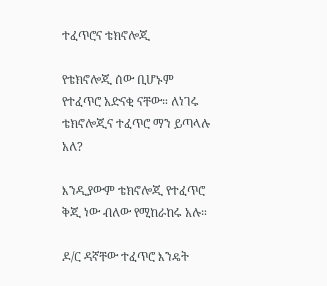ተፈጥሮና ቴክኖሎጂ

የቴክኖሎጂ ሰው ቢሆኑም የተፈጥሮ አድናቂ ናቸው። ለነገሩ ቴክኖሎጂና ተፈጥሮ ማን ይጣላሉ አለ?

እንዲያውም ቴክኖሎጂ የተፈጥሮ ቅጂ ነው ብለው የሚከራከሩ አሉ።

ዶ/ር ዳኛቸው ተፈጥሮ እንዴት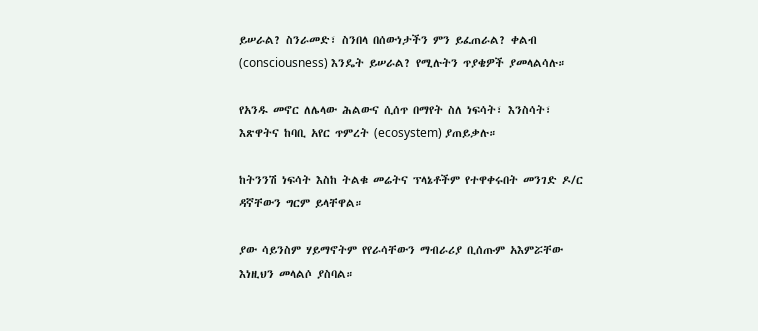ይሠራል? ስንራመድ፣ ስንበላ በሰውነታችን ምን ይፈጠራል? ቀልብ (consciousness) እንዴት ይሠራል? የሚሉትን ጥያቄዎች ያመላልሳሉ።

የአንዱ መኖር ለሌላው ሕልውና ሲሰጥ በማየት ስለ ነፍሳት፣ እንስሳት፣ እጽዋትና ከባቢ አየር ጥምረት (ecosystem) ያጠይቃሉ።

ከትንንሽ ነፍሳት እስከ ትልቁ መሬትና ፕላኔቶችም የተዋቀሩበት መንገድ ዶ/ር ዳኛቸውን ግርም ይላቸዋል።

ያው ሳይንስም ሃይማኖትም የየራሳቸውን ማብራሪያ ቢሰጡም አእምሯቸው እነዚህን መላልሶ ያስባል።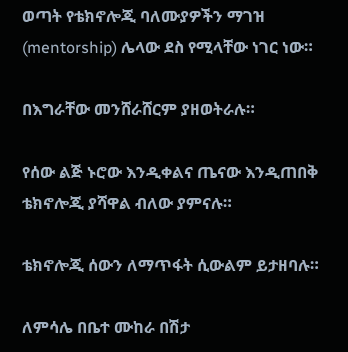ወጣት የቴክኖሎጂ ባለሙያዎችን ማገዝ (mentorship) ሌላው ደስ የሚላቸው ነገር ነው።

በእግራቸው መንሸራሸርም ያዘወትራሉ።

የሰው ልጅ ኑሮው እንዲቀልና ጤናው እንዲጠበቅ ቴክኖሎጂ ያሻዋል ብለው ያምናሉ።

ቴክኖሎጂ ሰውን ለማጥፋት ሲውልም ይታዘባሉ።

ለምሳሌ በቤተ ሙከራ በሽታ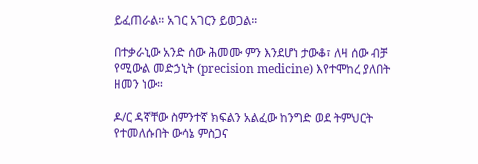ይፈጠራል። አገር አገርን ይወጋል።

በተቃራኒው አንድ ሰው ሕመሙ ምን እንደሆነ ታውቆ፣ ለዛ ሰው ብቻ የሚውል መድኃኒት (precision medicine) እየተሞከረ ያለበት ዘመን ነው።

ዶ/ር ዳኛቸው ስምንተኛ ክፍልን አልፈው ከንግድ ወደ ትምህርት የተመለሱበት ውሳኔ ምስጋና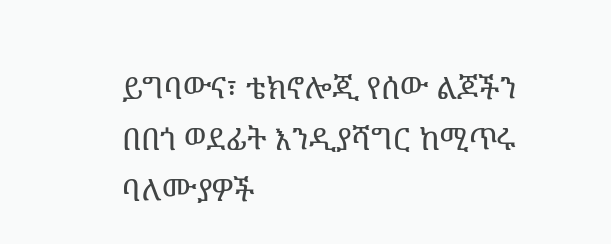ይግባውና፣ ቴክኖሎጂ የሰው ልጆችን በበጎ ወደፊት እንዲያሻግር ከሚጥሩ ባለሙያዎች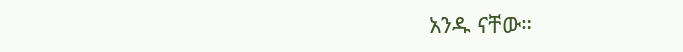አንዱ ናቸው።